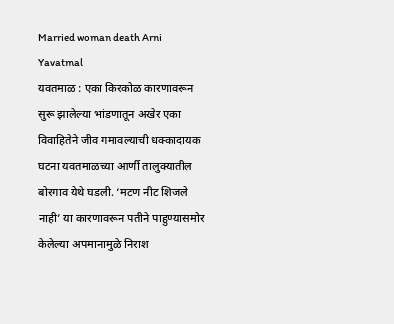Married woman death Arni Yavatmal
यवतमाळ : एका किरकोळ कारणावरून सुरू झालेल्या भांडणातून अखेर एका विवाहितेने जीव गमावल्याची धक्कादायक घटना यवतमाळच्या आर्णी तालुक्यातील बोरगाव येथे घडली. ‘मटण नीट शिजले नाही’ या कारणावरून पतीने पाहुण्यासमोर केलेल्या अपमानामुळे निराश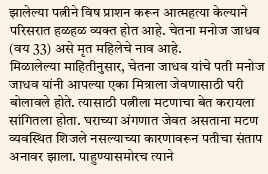झालेल्या पत्नीने विष प्राशन करून आत्महत्या केल्याने परिसरात हळहळ व्यक्त होत आहे. चेतना मनोज जाधव (वय 33) असे मृत महिलेचे नाव आहे.
मिळालेल्या माहितीनुसार, चेतना जाधव यांचे पती मनोज जाधव यांनी आपल्या एका मित्राला जेवणासाठी घरी बोलावले होते. त्यासाठी पत्नीला मटणाचा बेत करायला सांगितला होता. घराच्या अंगणात जेवत असताना मटण व्यवस्थित शिजले नसल्याच्या कारणावरून पतीचा संताप अनावर झाला. पाहुण्यासमोरच त्याने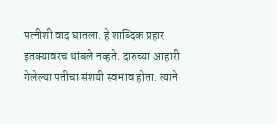पत्नीशी वाद घातला. हे शाब्दिक प्रहार इतक्यावरच थांबले नव्हते. दारुच्या आहारी गेलेल्या पतीचा संशयी स्वभाव होता. त्याने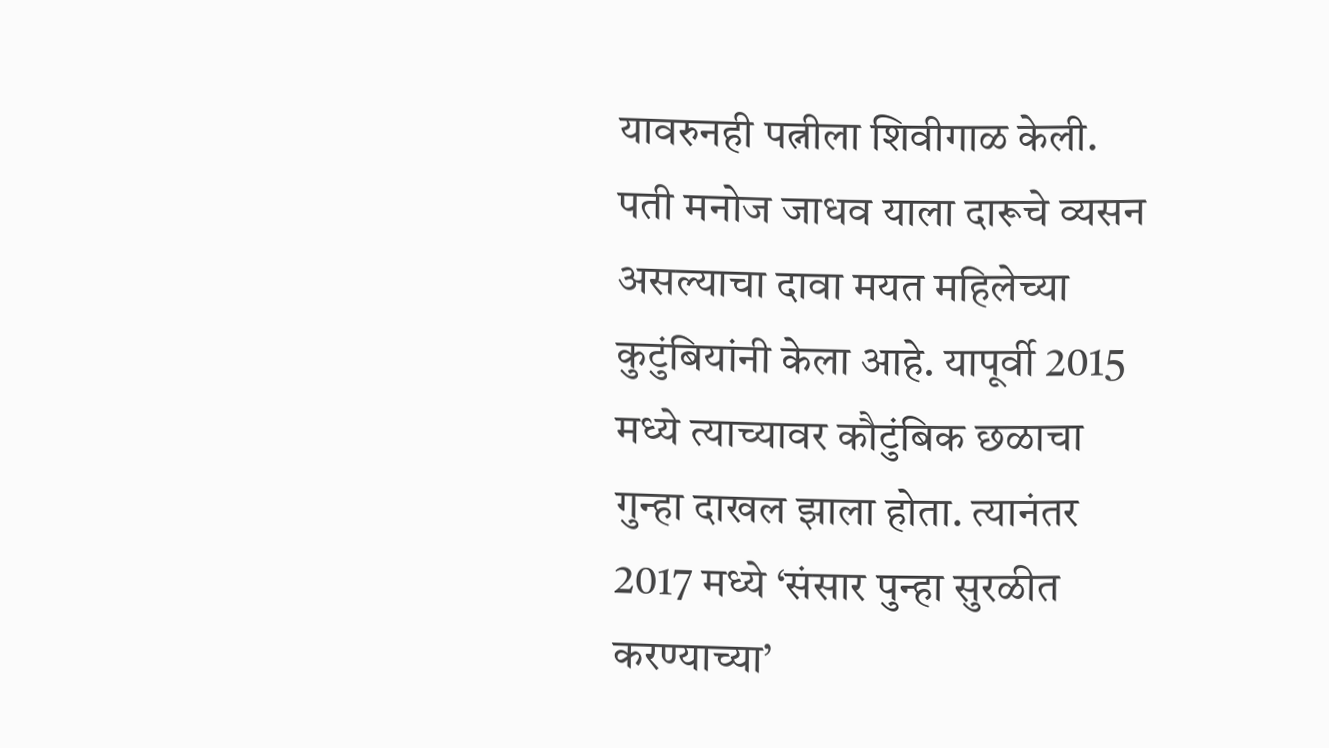यावरुनही पत्नीला शिवीगाळ केली.
पती मनोज जाधव याला दारूचे व्यसन असल्याचा दावा मयत महिलेच्या कुटुंबियांनी केला आहे. यापूर्वी 2015 मध्ये त्याच्यावर कौटुंबिक छळाचा गुन्हा दाखल झाला होता. त्यानंतर 2017 मध्ये ‘संसार पुन्हा सुरळीत करण्याच्या’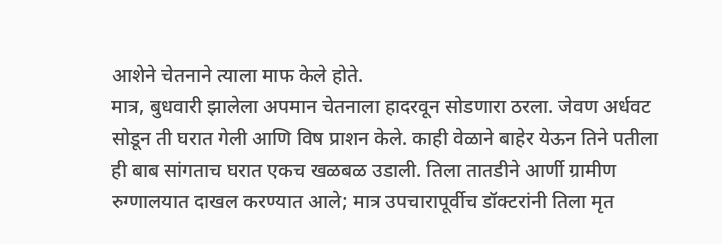आशेने चेतनाने त्याला माफ केले होते.
मात्र, बुधवारी झालेला अपमान चेतनाला हादरवून सोडणारा ठरला. जेवण अर्धवट सोडून ती घरात गेली आणि विष प्राशन केले. काही वेळाने बाहेर येऊन तिने पतीला ही बाब सांगताच घरात एकच खळबळ उडाली. तिला तातडीने आर्णी ग्रामीण रुग्णालयात दाखल करण्यात आले; मात्र उपचारापूर्वीच डॉक्टरांनी तिला मृत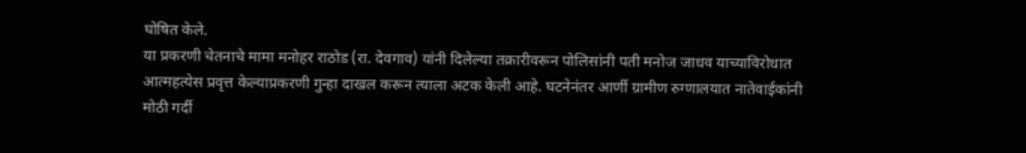घोषित केले.
या प्रकरणी चेतनाचे मामा मनोहर राठोड (रा. देवगाव) यांनी दिलेल्या तक्रारीवरून पोलिसांनी पती मनोज जाधव याच्याविरोधात आत्महत्येस प्रवृत्त केल्याप्रकरणी गुन्हा दाखल करून त्याला अटक केली आहे. घटनेनंतर आर्णी ग्रामीण रुग्णालयात नातेवाईकांनी मोठी गर्दी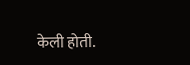केली होती.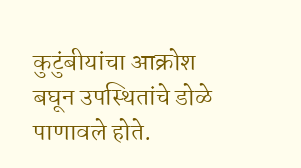कुटुंबीयांचा आक्रोश बघून उपस्थितांचे डोळे पाणावले होते.